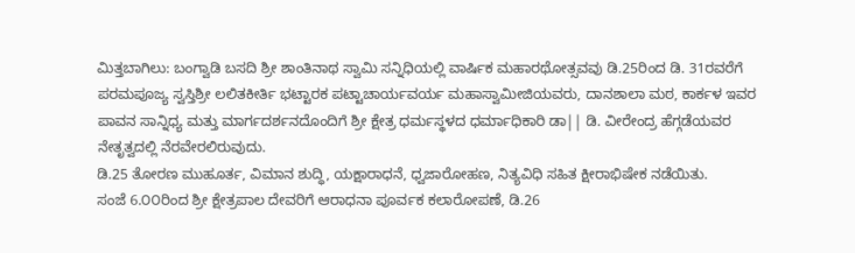ಮಿತ್ತಬಾಗಿಲು: ಬಂಗ್ವಾಡಿ ಬಸದಿ ಶ್ರೀ ಶಾಂತಿನಾಥ ಸ್ವಾಮಿ ಸನ್ನಿಧಿಯಲ್ಲಿ ವಾರ್ಷಿಕ ಮಹಾರಥೋತ್ಸವವು ಡಿ.25ರಿಂದ ಡಿ. 31ರವರೆಗೆ ಪರಮಪೂಜ್ಯ ಸ್ವಸ್ತಿಶ್ರೀ ಲಲಿತಕೀರ್ತಿ ಭಟ್ಟಾರಕ ಪಟ್ಟಾಚಾರ್ಯವರ್ಯ ಮಹಾಸ್ವಾಮೀಜಿಯವರು, ದಾನಶಾಲಾ ಮಠ, ಕಾರ್ಕಳ ಇವರ ಪಾವನ ಸಾನ್ನಿಧ್ಯ ಮತ್ತು ಮಾರ್ಗದರ್ಶನದೊಂದಿಗೆ ಶ್ರೀ ಕ್ಷೇತ್ರ ಧರ್ಮಸ್ಥಳದ ಧರ್ಮಾಧಿಕಾರಿ ಡಾ|| ಡಿ. ವೀರೇಂದ್ರ ಹೆಗ್ಗಡೆಯವರ ನೇತೃತ್ವದಲ್ಲಿ ನೆರವೇರಲಿರುವುದು.
ಡಿ.25 ತೋರಣ ಮುಹೂರ್ತ, ವಿಮಾನ ಶುದ್ಧಿ, ಯಕ್ಷಾರಾಧನೆ, ಧ್ವಜಾರೋಹಣ, ನಿತ್ಯವಿಧಿ ಸಹಿತ ಕ್ಷೀರಾಭಿಷೇಕ ನಡೆಯಿತು.
ಸಂಜೆ 6.೦೦ರಿಂದ ಶ್ರೀ ಕ್ಷೇತ್ರಪಾಲ ದೇವರಿಗೆ ಆರಾಧನಾ ಪೂರ್ವಕ ಕಲಾರೋಪಣೆ, ಡಿ.26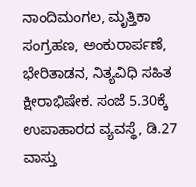ನಾಂದಿಮಂಗಲ, ಮೃತ್ತಿಕಾ ಸಂಗ್ರಹಣ, ಅಂಕುರಾರ್ಪಣೆ, ಭೇರಿತಾಡನ, ನಿತ್ಯವಿಧಿ ಸಹಿತ ಕ್ಷೀರಾಭಿಷೇಕ. ಸಂಜೆ 5.30ಕ್ಕೆ ಉಪಾಹಾರದ ವ್ಯವಸ್ಥೆ, ಡಿ.27 ವಾಸ್ತು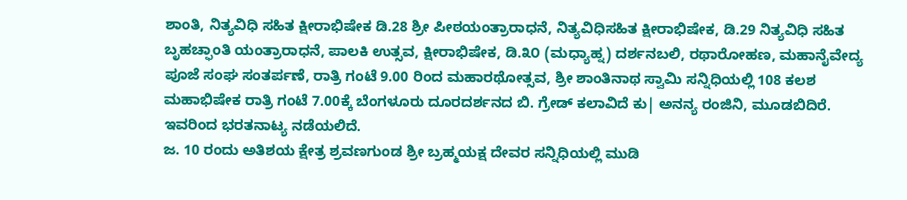ಶಾಂತಿ, ನಿತ್ಯವಿಧಿ ಸಹಿತ ಕ್ಷೀರಾಭಿಷೇಕ ಡಿ.28 ಶ್ರೀ ಪೀಠಯಂತ್ರಾರಾಧನೆ, ನಿತ್ಯವಿಧಿಸಹಿತ ಕ್ಷೀರಾಭಿಷೇಕ, ಡಿ.29 ನಿತ್ಯವಿಧಿ ಸಹಿತ ಬೃಹಚ್ಫಾಂತಿ ಯಂತ್ರಾರಾಧನೆ, ಪಾಲಕಿ ಉತ್ಸವ, ಕ್ಷೀರಾಭಿಷೇಕ, ಡಿ.೩೦ (ಮಧ್ಯಾಹ್ನ) ದರ್ಶನಬಲಿ, ರಥಾರೋಹಣ, ಮಹಾನೈವೇದ್ಯ ಪೂಜೆ ಸಂಘ ಸಂತರ್ಪಣೆ, ರಾತ್ರಿ ಗಂಟೆ 9.00 ರಿಂದ ಮಹಾರಥೋತ್ಸವ, ಶ್ರೀ ಶಾಂತಿನಾಥ ಸ್ವಾಮಿ ಸನ್ನಿಧಿಯಲ್ಲಿ 108 ಕಲಶ ಮಹಾಭಿಷೇಕ ರಾತ್ರಿ ಗಂಟೆ 7.00ಕ್ಕೆ ಬೆಂಗಳೂರು ದೂರದರ್ಶನದ ಬಿ. ಗ್ರೇಡ್ ಕಲಾವಿದೆ ಕು| ಅನನ್ಯ ರಂಜಿನಿ, ಮೂಡಬಿದಿರೆ. ಇವರಿಂದ ಭರತನಾಟ್ಯ ನಡೆಯಲಿದೆ.
ಜ. 10 ರಂದು ಅತಿಶಯ ಕ್ಷೇತ್ರ ಶ್ರವಣಗುಂಡ ಶ್ರೀ ಬ್ರಹ್ಮಯಕ್ಷ ದೇವರ ಸನ್ನಿಧಿಯಲ್ಲಿ ಮುಡಿ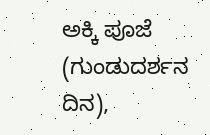ಅಕ್ಕಿ ಪೂಜೆ (ಗುಂಡುದರ್ಶನ ದಿನ),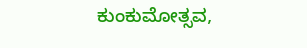ಕುಂಕುಮೋತ್ಸವ,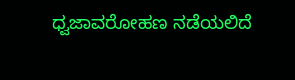ಧ್ವಜಾವರೋಹಣ ನಡೆಯಲಿದೆ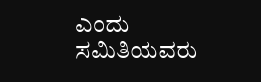ಎಂದು ಸಮಿತಿಯವರು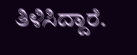ತಿಳಿಸಿದ್ದಾರೆ.